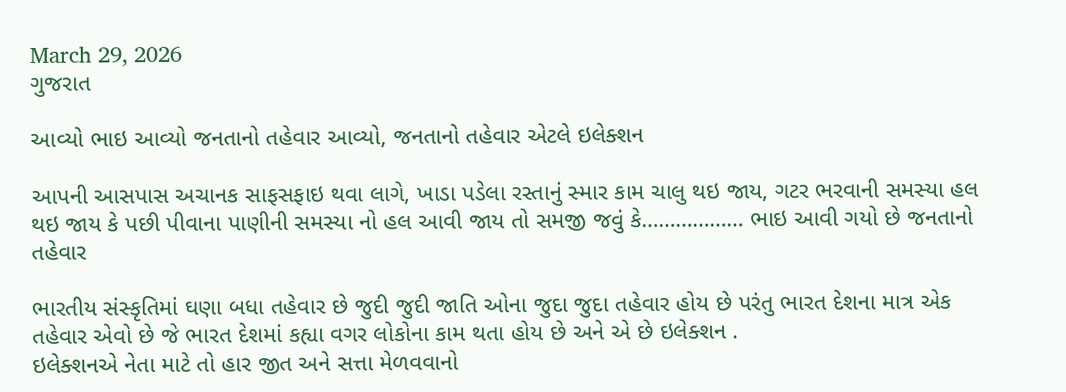March 29, 2026
ગુજરાત

આવ્યો ભાઇ આવ્યો જનતાનો તહેવાર આવ્યો, જનતાનો તહેવાર એટલે ઇલેક્શન

આપની આસપાસ અચાનક સાફસફાઇ થવા લાગે, ખાડા પડેલા રસ્તાનું સ્માર કામ ચાલુ થઇ જાય, ગટર ભરવાની સમસ્યા હલ થઇ જાય કે પછી પીવાના પાણીની સમસ્યા નો હલ આવી જાય તો સમજી જવું કે……………… ભાઇ આવી ગયો છે જનતાનો તહેવાર

ભારતીય સંસ્કૃતિમાં ઘણા બધા તહેવાર છે જુદી જુદી જાતિ ઓના જુદા જુદા તહેવાર હોય છે પરંતુ ભારત દેશના માત્ર એક તહેવાર એવો છે જે ભારત દેશમાં કહ્યા વગર લોકોના કામ થતા હોય છે અને એ છે ઇલેક્શન .
ઇલેક્શનએ નેતા માટે તો હાર જીત અને સત્તા મેળવવાનો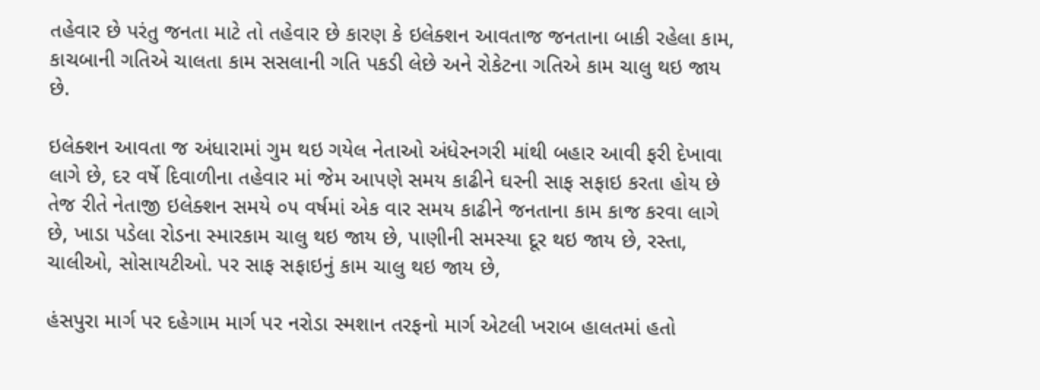તહેવાર છે પરંતુ જનતા માટે તો તહેવાર છે કારણ કે ઇલેક્શન આવતાજ જનતાના બાકી રહેલા કામ, કાચબાની ગતિએ ચાલતા કામ સસલાની ગતિ પકડી લેછે અને રોકેટના ગતિએ કામ ચાલુ થઇ જાય છે.

ઇલેક્શન આવતા જ અંધારામાં ગુમ થઇ ગયેલ નેતાઓ અંધેરનગરી માંથી બહાર આવી ફરી દેખાવા લાગે છે, દર વર્ષે દિવાળીના તહેવાર માં જેમ આપણે સમય કાઢીને ઘરની સાફ સફાઇ કરતા હોય છે તેજ રીતે નેતાજી ઇલેક્શન સમયે ૦૫ વર્ષમાં એક વાર સમય કાઢીને જનતાના કામ કાજ કરવા લાગે છે, ખાડા પડેલા રોડના સ્મારકામ ચાલુ થઇ જાય છે, પાણીની સમસ્યા દૂર થઇ જાય છે, રસ્તા, ચાલીઓ, સોસાયટીઓ. પર સાફ સફાઇનું કામ ચાલુ થઇ જાય છે,

હંસપુરા માર્ગ પર દહેગામ માર્ગ પર નરોડા સ્મશાન તરફનો માર્ગ એટલી ખરાબ હાલતમાં હતો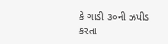કે ગાડી ૩૦ની ઝપીડ કરતા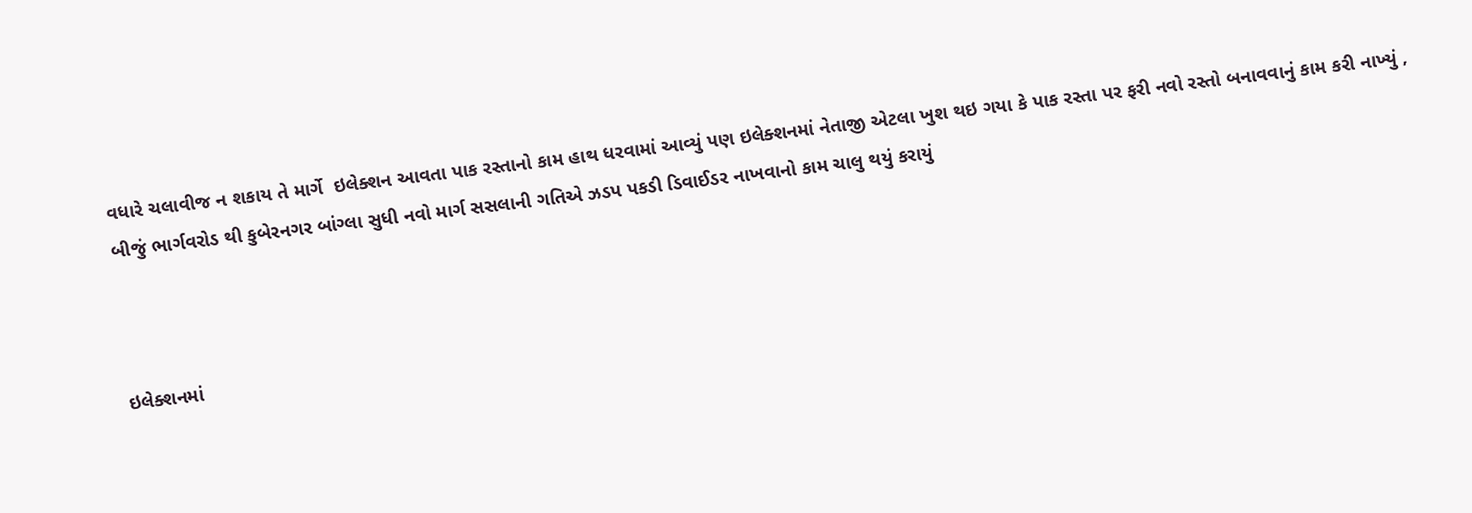વધારે ચલાવીજ ન શકાય તે માર્ગે  ઇલેક્શન આવતા પાક રસ્તાનો કામ હાથ ધરવામાં આવ્યું પણ ઇલેક્શનમાં નેતાજી એટલા ખુશ થઇ ગયા કે પાક રસ્તા પર ફરી નવો રસ્તો બનાવવાનું કામ કરી નાખ્યું , બીજું ભાર્ગવરોડ થી કુબેરનગર બાંગ્લા સુધી નવો માર્ગ સસલાની ગતિએ ઝડપ પકડી ડિવાઈડર નાખવાનો કામ ચાલુ થયું કરાયું



ઇલેક્શનમાં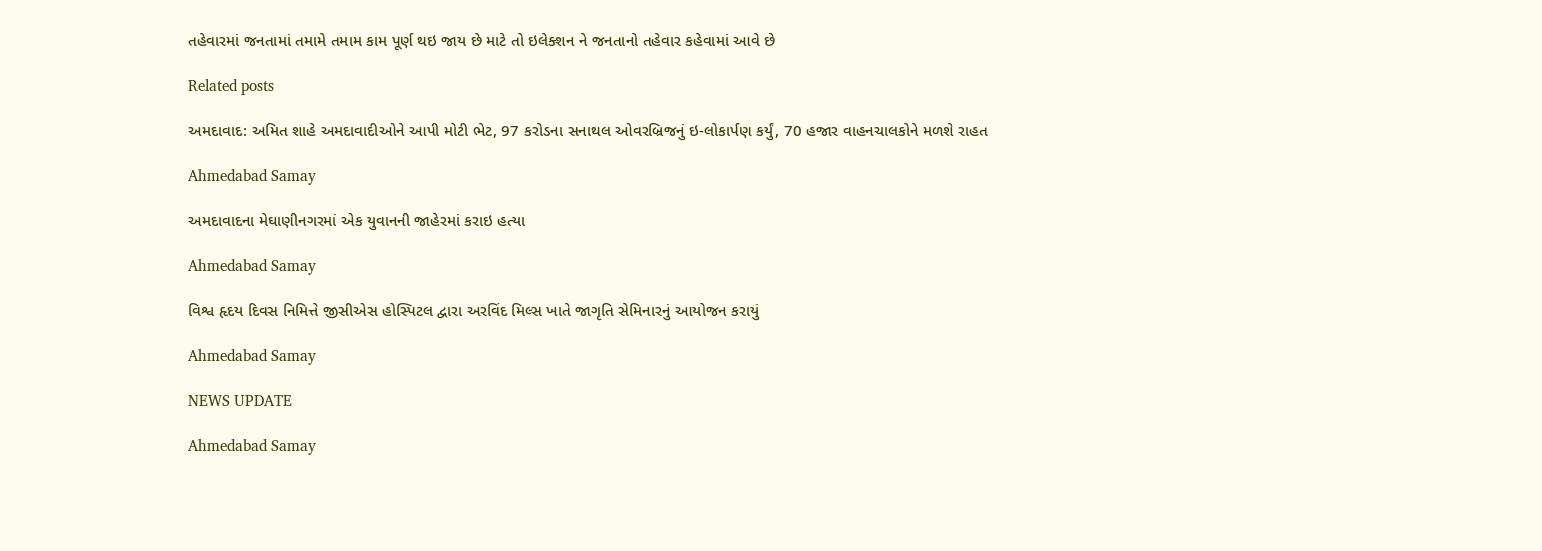તહેવારમાં જનતામાં તમામે તમામ કામ પૂર્ણ થઇ જાય છે માટે તો ઇલેક્શન ને જનતાનો તહેવાર કહેવામાં આવે છે

Related posts

અમદાવાદ: અમિત શાહે અમદાવાદીઓને આપી મોટી ભેટ, 97 કરોડના સનાથલ ઓવરબ્રિજનું ઇ-લોકાર્પણ કર્યું, 70 હજાર વાહનચાલકોને મળશે રાહત

Ahmedabad Samay

અમદાવાદના મેઘાણીનગરમાં એક યુવાનની જાહેરમાં કરાઇ હત્યા

Ahmedabad Samay

વિશ્વ હૃદય દિવસ નિમિત્તે જીસીએસ હોસ્પિટલ દ્વારા અરવિંદ મિલ્સ ખાતે જાગૃતિ સેમિનારનું આયોજન કરાયું

Ahmedabad Samay

NEWS UPDATE

Ahmedabad Samay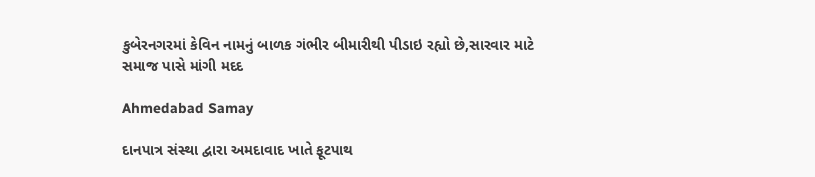કુબેરનગરમાં કેવિન નામનું બાળક ગંભીર બીમારીથી પીડાઇ રહ્યો છે,સારવાર માટે સમાજ પાસે માંગી મદદ

Ahmedabad Samay

દાનપાત્ર સંસ્થા દ્વારા અમદાવાદ ખાતે ફૂટપાથ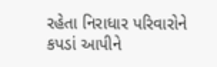રહેતા નિરાધાર પરિવારોને કપડાં આપીને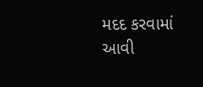મદદ કરવામાં આવી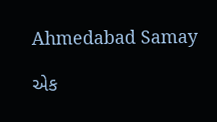Ahmedabad Samay

એક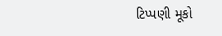ટિપ્પણી મૂકો